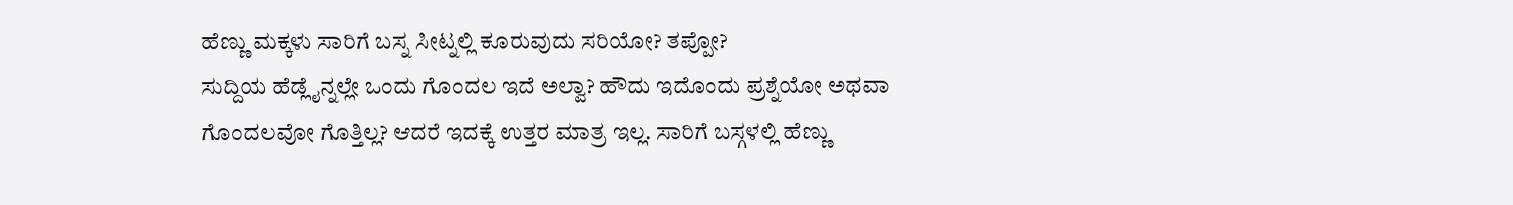ಹೆಣ್ಣು ಮಕ್ಕಳು ಸಾರಿಗೆ ಬಸ್ನ ಸೀಟ್ನಲ್ಲಿ ಕೂರುವುದು ಸರಿಯೋ? ತಪ್ಪೋ?
ಸುದ್ದಿಯ ಹೆಡ್ಲೈನ್ನಲ್ಲೇ ಒಂದು ಗೊಂದಲ ಇದೆ ಅಲ್ವಾ? ಹೌದು ಇದೊಂದು ಪ್ರಶ್ನೆಯೋ ಅಥವಾ ಗೊಂದಲವೋ ಗೊತ್ತಿಲ್ಲ? ಆದರೆ ಇದಕ್ಕೆ ಉತ್ತರ ಮಾತ್ರ ಇಲ್ಲ. ಸಾರಿಗೆ ಬಸ್ಗಳಲ್ಲಿ ಹೆಣ್ಣು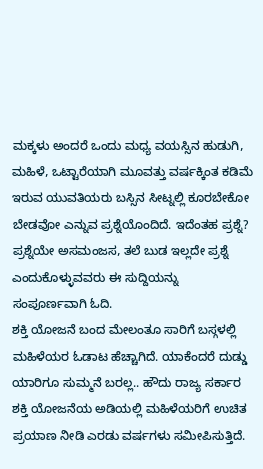ಮಕ್ಕಳು ಅಂದರೆ ಒಂದು ಮಧ್ಯ ವಯಸ್ಸಿನ ಹುಡುಗಿ, ಮಹಿಳೆ, ಒಟ್ಟಾರೆಯಾಗಿ ಮೂವತ್ತು ವರ್ಷಕ್ಕಿಂತ ಕಡಿಮೆ ಇರುವ ಯುವತಿಯರು ಬಸ್ಸಿನ ಸೀಟ್ನಲ್ಲಿ ಕೂರಬೇಕೋ ಬೇಡವೋ ಎನ್ನುವ ಪ್ರಶ್ನೆಯೊಂದಿದೆ. ಇದೆಂತಹ ಪ್ರಶ್ನೆ? ಪ್ರಶ್ನೆಯೇ ಅಸಮಂಜಸ, ತಲೆ ಬುಡ ಇಲ್ಲದೇ ಪ್ರಶ್ನೆ ಎಂದುಕೊಳ್ಳುವವರು ಈ ಸುದ್ದಿಯನ್ನು ಸಂಪೂರ್ಣವಾಗಿ ಓದಿ.
ಶಕ್ತಿ ಯೋಜನೆ ಬಂದ ಮೇಲಂತೂ ಸಾರಿಗೆ ಬಸ್ಗಳಲ್ಲಿ ಮಹಿಳೆಯರ ಓಡಾಟ ಹೆಚ್ಚಾಗಿದೆ. ಯಾಕೆಂದರೆ ದುಡ್ಡು ಯಾರಿಗೂ ಸುಮ್ಮನೆ ಬರಲ್ಲ.. ಹೌದು ರಾಜ್ಯ ಸರ್ಕಾರ ಶಕ್ತಿ ಯೋಜನೆಯ ಅಡಿಯಲ್ಲಿ ಮಹಿಳೆಯರಿಗೆ ಉಚಿತ ಪ್ರಯಾಣ ನೀಡಿ ಎರಡು ವರ್ಷಗಳು ಸಮೀಪಿಸುತ್ತಿದೆ.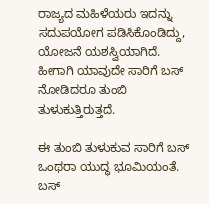ರಾಜ್ಯದ ಮಹಿಳೆಯರು ಇದನ್ನು ಸದುಪಯೋಗ ಪಡಿಸಿಕೊಂಡಿದ್ದು, ಯೋಜನೆ ಯಶಸ್ವಿಯಾಗಿದೆ. ಹೀಗಾಗಿ ಯಾವುದೇ ಸಾರಿಗೆ ಬಸ್ ನೋಡಿದರೂ ತುಂಬಿ ತುಳುಕುತ್ತಿರುತ್ತದೆ.

ಈ ತುಂಬಿ ತುಳುಕುವ ಸಾರಿಗೆ ಬಸ್ ಒಂಥರಾ ಯುದ್ಧ ಭೂಮಿಯಂತೆ. ಬಸ್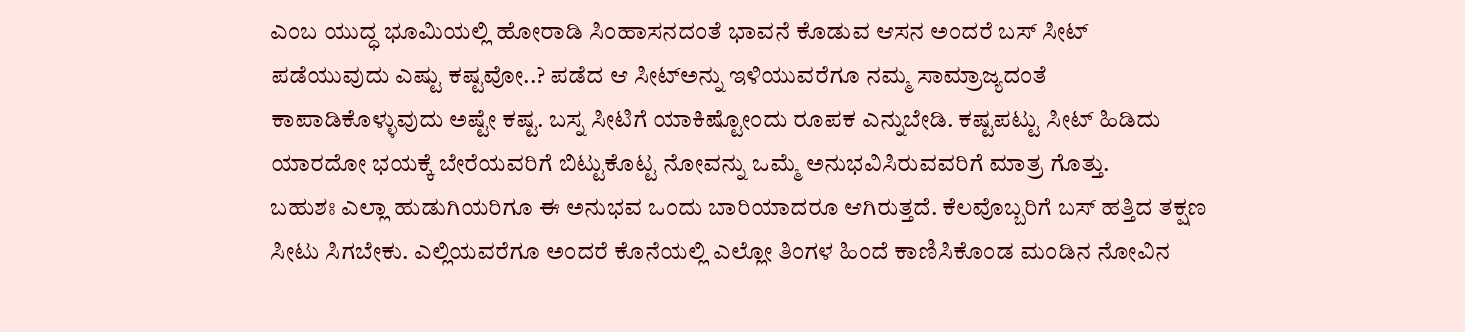ಎಂಬ ಯುದ್ಧ ಭೂಮಿಯಲ್ಲಿ ಹೋರಾಡಿ ಸಿಂಹಾಸನದಂತೆ ಭಾವನೆ ಕೊಡುವ ಆಸನ ಅಂದರೆ ಬಸ್ ಸೀಟ್ ಪಡೆಯುವುದು ಎಷ್ಟು ಕಷ್ಟವೋ..? ಪಡೆದ ಆ ಸೀಟ್ಅನ್ನು ಇಳಿಯುವರೆಗೂ ನಮ್ಮ ಸಾಮ್ರಾಜ್ಯದಂತೆ ಕಾಪಾಡಿಕೊಳ್ಳುವುದು ಅಷ್ಟೇ ಕಷ್ಟ. ಬಸ್ನ ಸೀಟಿಗೆ ಯಾಕಿಷ್ಟೋಂದು ರೂಪಕ ಎನ್ನುಬೇಡಿ. ಕಷ್ಟಪಟ್ಟು ಸೀಟ್ ಹಿಡಿದು ಯಾರದೋ ಭಯಕ್ಕೆ ಬೇರೆಯವರಿಗೆ ಬಿಟ್ಟುಕೊಟ್ಟ ನೋವನ್ನು ಒಮ್ಮೆ ಅನುಭವಿಸಿರುವವರಿಗೆ ಮಾತ್ರ ಗೊತ್ತು.
ಬಹುಶಃ ಎಲ್ಲಾ ಹುಡುಗಿಯರಿಗೂ ಈ ಅನುಭವ ಒಂದು ಬಾರಿಯಾದರೂ ಆಗಿರುತ್ತದೆ. ಕೆಲವೊಬ್ಬರಿಗೆ ಬಸ್ ಹತ್ತಿದ ತಕ್ಷಣ ಸೀಟು ಸಿಗಬೇಕು. ಎಲ್ಲಿಯವರೆಗೂ ಅಂದರೆ ಕೊನೆಯಲ್ಲಿ ಎಲ್ಲೋ ತಿಂಗಳ ಹಿಂದೆ ಕಾಣಿಸಿಕೊಂಡ ಮಂಡಿನ ನೋವಿನ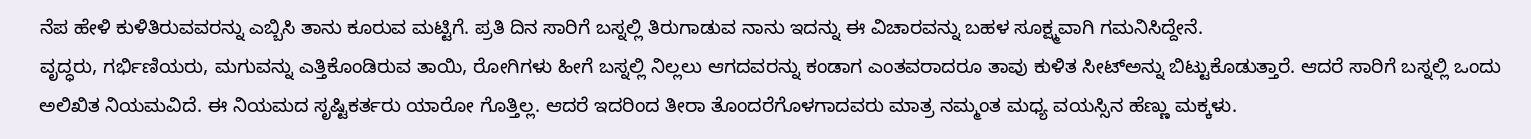ನೆಪ ಹೇಳಿ ಕುಳಿತಿರುವವರನ್ನು ಎಬ್ಬಿಸಿ ತಾನು ಕೂರುವ ಮಟ್ಟಿಗೆ. ಪ್ರತಿ ದಿನ ಸಾರಿಗೆ ಬಸ್ನಲ್ಲಿ ತಿರುಗಾಡುವ ನಾನು ಇದನ್ನು ಈ ವಿಚಾರವನ್ನು ಬಹಳ ಸೂಕ್ಷ್ಮವಾಗಿ ಗಮನಿಸಿದ್ದೇನೆ.
ವೃದ್ಧರು, ಗರ್ಭಿಣಿಯರು, ಮಗುವನ್ನು ಎತ್ತಿಕೊಂಡಿರುವ ತಾಯಿ, ರೋಗಿಗಳು ಹೀಗೆ ಬಸ್ನಲ್ಲಿ ನಿಲ್ಲಲು ಆಗದವರನ್ನು ಕಂಡಾಗ ಎಂತವರಾದರೂ ತಾವು ಕುಳಿತ ಸೀಟ್ಅನ್ನು ಬಿಟ್ಟುಕೊಡುತ್ತಾರೆ. ಆದರೆ ಸಾರಿಗೆ ಬಸ್ನಲ್ಲಿ ಒಂದು ಅಲಿಖಿತ ನಿಯಮವಿದೆ. ಈ ನಿಯಮದ ಸೃಷ್ಟಿಕರ್ತರು ಯಾರೋ ಗೊತ್ತಿಲ್ಲ. ಆದರೆ ಇದರಿಂದ ತೀರಾ ತೊಂದರೆಗೊಳಗಾದವರು ಮಾತ್ರ ನಮ್ಮಂತ ಮಧ್ಯ ವಯಸ್ಸಿನ ಹೆಣ್ಣು ಮಕ್ಕಳು.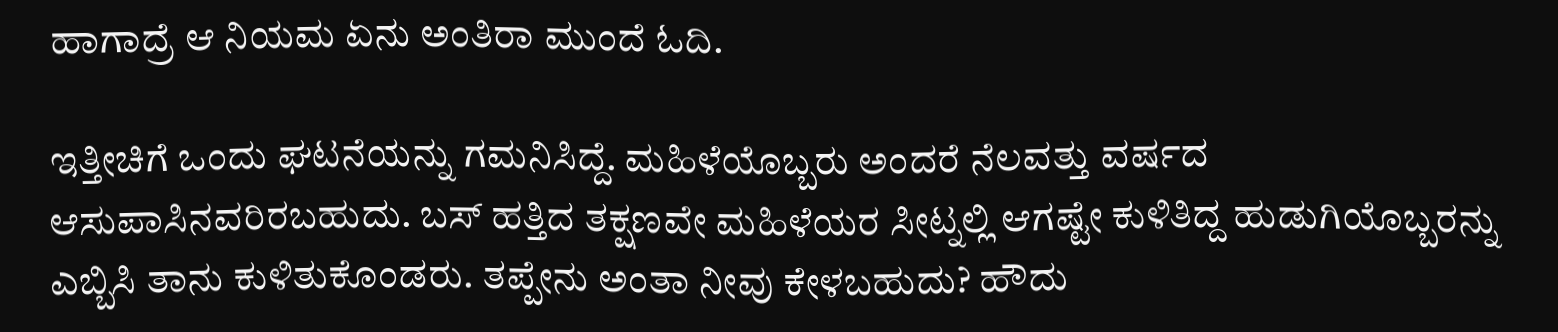ಹಾಗಾದ್ರೆ ಆ ನಿಯಮ ಏನು ಅಂತಿರಾ ಮುಂದೆ ಓದಿ.

ಇತ್ತೀಚಿಗೆ ಒಂದು ಘಟನೆಯನ್ನು ಗಮನಿಸಿದ್ದೆ. ಮಹಿಳೆಯೊಬ್ಬರು ಅಂದರೆ ನೆಲವತ್ತು ವರ್ಷದ ಆಸುಪಾಸಿನವರಿರಬಹುದು. ಬಸ್ ಹತ್ತಿದ ತಕ್ಷಣವೇ ಮಹಿಳೆಯರ ಸೀಟ್ನಲ್ಲಿ ಆಗಷ್ಟೇ ಕುಳಿತಿದ್ದ ಹುಡುಗಿಯೊಬ್ಬರನ್ನು ಎಬ್ಬಿಸಿ ತಾನು ಕುಳಿತುಕೊಂಡರು. ತಪ್ಪೇನು ಅಂತಾ ನೀವು ಕೇಳಬಹುದು? ಹೌದು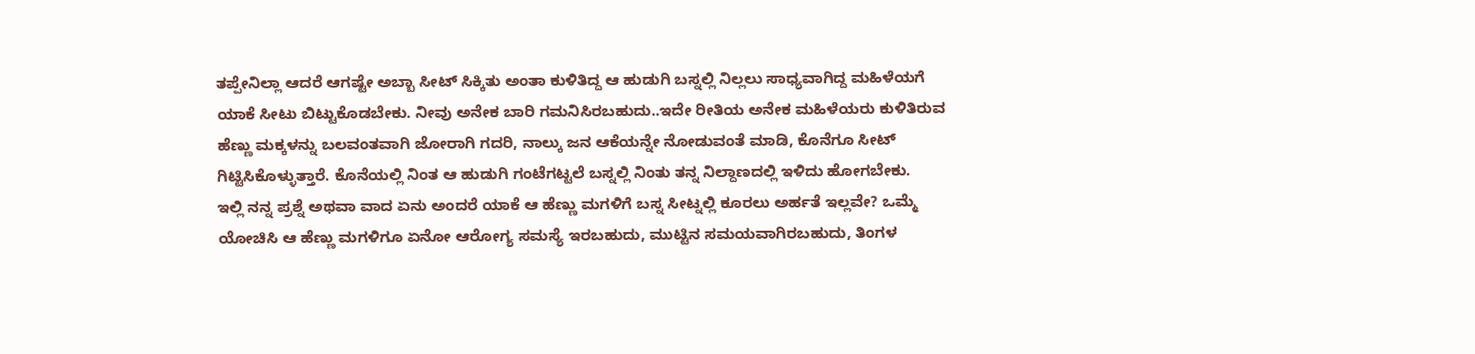ತಪ್ಪೇನಿಲ್ಲಾ ಆದರೆ ಆಗಷ್ಟೇ ಅಬ್ಬಾ ಸೀಟ್ ಸಿಕ್ಕಿತು ಅಂತಾ ಕುಳಿತಿದ್ದ ಆ ಹುಡುಗಿ ಬಸ್ನಲ್ಲಿ ನಿಲ್ಲಲು ಸಾಧ್ಯವಾಗಿದ್ದ ಮಹಿಳೆಯಗೆ ಯಾಕೆ ಸೀಟು ಬಿಟ್ಟುಕೊಡಬೇಕು. ನೀವು ಅನೇಕ ಬಾರಿ ಗಮನಿಸಿರಬಹುದು..ಇದೇ ರೀತಿಯ ಅನೇಕ ಮಹಿಳೆಯರು ಕುಳಿತಿರುವ ಹೆಣ್ಣು ಮಕ್ಕಳನ್ನು ಬಲವಂತವಾಗಿ ಜೋರಾಗಿ ಗದರಿ, ನಾಲ್ಕು ಜನ ಆಕೆಯನ್ನೇ ನೋಡುವಂತೆ ಮಾಡಿ, ಕೊನೆಗೂ ಸೀಟ್ ಗಿಟ್ಟಿಸಿಕೊಳ್ಳುತ್ತಾರೆ. ಕೊನೆಯಲ್ಲಿ ನಿಂತ ಆ ಹುಡುಗಿ ಗಂಟೆಗಟ್ಟಲೆ ಬಸ್ನಲ್ಲಿ ನಿಂತು ತನ್ನ ನಿಲ್ದಾಣದಲ್ಲಿ ಇಳಿದು ಹೋಗಬೇಕು.
ಇಲ್ಲಿ ನನ್ನ ಪ್ರಶ್ನೆ ಅಥವಾ ವಾದ ಏನು ಅಂದರೆ ಯಾಕೆ ಆ ಹೆಣ್ಣು ಮಗಳಿಗೆ ಬಸ್ನ ಸೀಟ್ನಲ್ಲಿ ಕೂರಲು ಅರ್ಹತೆ ಇಲ್ಲವೇ? ಒಮ್ಮೆ ಯೋಚಿಸಿ ಆ ಹೆಣ್ಣು ಮಗಳಿಗೂ ಏನೋ ಆರೋಗ್ಯ ಸಮಸ್ಯೆ ಇರಬಹುದು, ಮುಟ್ಟಿನ ಸಮಯವಾಗಿರಬಹುದು, ತಿಂಗಳ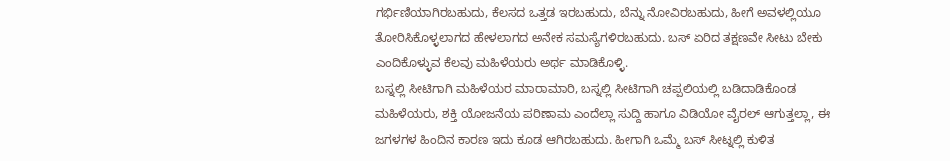ಗರ್ಭಿಣಿಯಾಗಿರಬಹುದು, ಕೆಲಸದ ಒತ್ತಡ ಇರಬಹುದು, ಬೆನ್ನು ನೋವಿರಬಹುದು, ಹೀಗೆ ಅವಳಲ್ಲಿಯೂ ತೋರಿಸಿಕೊಳ್ಳಲಾಗದ ಹೇಳಲಾಗದ ಅನೇಕ ಸಮಸ್ಯೆಗಳಿರಬಹುದು. ಬಸ್ ಏರಿದ ತಕ್ಷಣವೇ ಸೀಟು ಬೇಕು ಎಂದಿಕೊಳ್ಳುವ ಕೆಲವು ಮಹಿಳೆಯರು ಅರ್ಥ ಮಾಡಿಕೊಳ್ಳಿ.
ಬಸ್ನಲ್ಲಿ ಸೀಟಿಗಾಗಿ ಮಹಿಳೆಯರ ಮಾರಾಮಾರಿ, ಬಸ್ನಲ್ಲಿ ಸೀಟಿಗಾಗಿ ಚಪ್ಪಲಿಯಲ್ಲಿ ಬಡಿದಾಡಿಕೊಂಡ ಮಹಿಳೆಯರು, ಶಕ್ತಿ ಯೋಜನೆಯ ಪರಿಣಾಮ ಎಂದೆಲ್ಲಾ ಸುದ್ದಿ ಹಾಗೂ ವಿಡಿಯೋ ವೈರಲ್ ಆಗುತ್ತಲ್ಲಾ, ಈ ಜಗಳಗಳ ಹಿಂದಿನ ಕಾರಣ ಇದು ಕೂಡ ಆಗಿರಬಹುದು. ಹೀಗಾಗಿ ಒಮ್ಮೆ ಬಸ್ ಸೀಟ್ನಲ್ಲಿ ಕುಳಿತ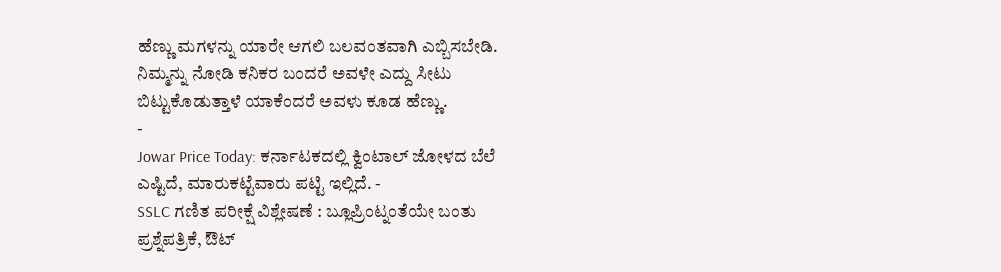ಹೆಣ್ಣು ಮಗಳನ್ನು ಯಾರೇ ಆಗಲಿ ಬಲವಂತವಾಗಿ ಎಬ್ಬಿಸಬೇಡಿ. ನಿಮ್ಮನ್ನು ನೋಡಿ ಕನಿಕರ ಬಂದರೆ ಅವಳೇ ಎದ್ದು ಸೀಟು ಬಿಟ್ಟುಕೊಡುತ್ತಾಳೆ ಯಾಕೆಂದರೆ ಅವಳು ಕೂಡ ಹೆಣ್ಣು.
-
Jowar Price Today: ಕರ್ನಾಟಕದಲ್ಲಿ ಕ್ವಿಂಟಾಲ್ ಜೋಳದ ಬೆಲೆ ಎಷ್ಟಿದೆ, ಮಾರುಕಟ್ಟೆವಾರು ಪಟ್ಟಿ ಇಲ್ಲಿದೆ. -
SSLC ಗಣಿತ ಪರೀಕ್ಷೆ ವಿಶ್ಲೇಷಣೆ : ಬ್ಲೂಪ್ರಿಂಟ್ನಂತೆಯೇ ಬಂತು ಪ್ರಶ್ನೆಪತ್ರಿಕೆ, ಔಟ್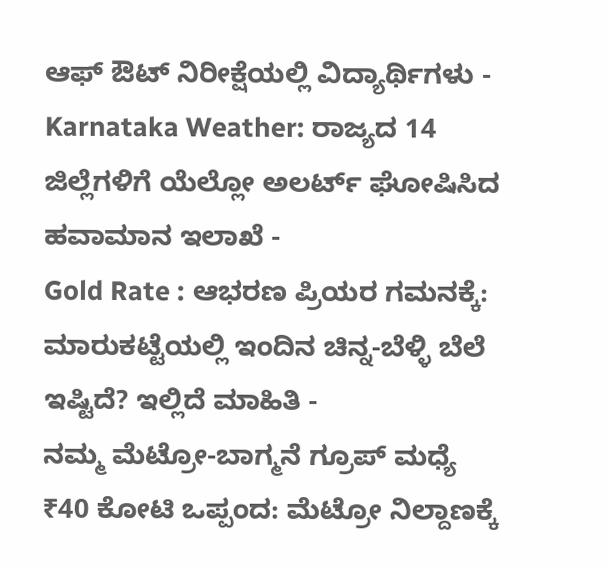ಆಫ್ ಔಟ್ ನಿರೀಕ್ಷೆಯಲ್ಲಿ ವಿದ್ಯಾರ್ಥಿಗಳು -
Karnataka Weather: ರಾಜ್ಯದ 14 ಜಿಲ್ಲೆಗಳಿಗೆ ಯೆಲ್ಲೋ ಅಲರ್ಟ್ ಘೋಷಿಸಿದ ಹವಾಮಾನ ಇಲಾಖೆ -
Gold Rate : ಆಭರಣ ಪ್ರಿಯರ ಗಮನಕ್ಕೆ: ಮಾರುಕಟ್ಟೆಯಲ್ಲಿ ಇಂದಿನ ಚಿನ್ನ-ಬೆಳ್ಳಿ ಬೆಲೆ ಇಷ್ಟಿದೆ? ಇಲ್ಲಿದೆ ಮಾಹಿತಿ -
ನಮ್ಮ ಮೆಟ್ರೋ-ಬಾಗ್ಮನೆ ಗ್ರೂಪ್ ಮಧ್ಯೆ ₹40 ಕೋಟಿ ಒಪ್ಪಂದ: ಮೆಟ್ರೋ ನಿಲ್ದಾಣಕ್ಕೆ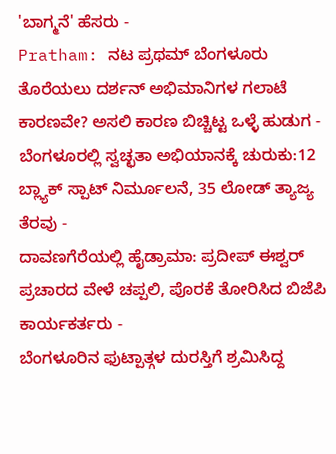'ಬಾಗ್ಮನೆ' ಹೆಸರು -
Pratham: ನಟ ಪ್ರಥಮ್ ಬೆಂಗಳೂರು ತೊರೆಯಲು ದರ್ಶನ್ ಅಭಿಮಾನಿಗಳ ಗಲಾಟೆ ಕಾರಣವೇ? ಅಸಲಿ ಕಾರಣ ಬಿಚ್ಚಿಟ್ಟ ಒಳ್ಳೆ ಹುಡುಗ -
ಬೆಂಗಳೂರಲ್ಲಿ ಸ್ವಚ್ಛತಾ ಅಭಿಯಾನಕ್ಕೆ ಚುರುಕು:12 ಬ್ಲ್ಯಾಕ್ ಸ್ಪಾಟ್ ನಿರ್ಮೂಲನೆ, 35 ಲೋಡ್ ತ್ಯಾಜ್ಯ ತೆರವು -
ದಾವಣಗೆರೆಯಲ್ಲಿ ಹೈಡ್ರಾಮಾ: ಪ್ರದೀಪ್ ಈಶ್ವರ್ ಪ್ರಚಾರದ ವೇಳೆ ಚಪ್ಪಲಿ, ಪೊರಕೆ ತೋರಿಸಿದ ಬಿಜೆಪಿ ಕಾರ್ಯಕರ್ತರು -
ಬೆಂಗಳೂರಿನ ಫುಟ್ಪಾತ್ಗಳ ದುರಸ್ತಿಗೆ ಶ್ರಮಿಸಿದ್ದ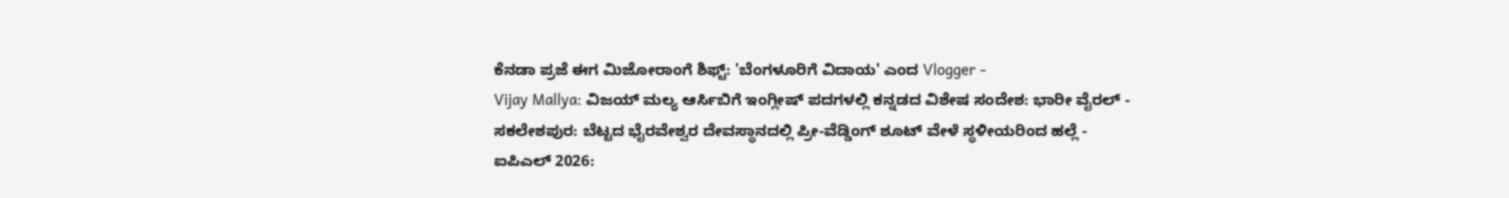ಕೆನಡಾ ಪ್ರಜೆ ಈಗ ಮಿಜೋರಾಂಗೆ ಶಿಫ್ಟ್: 'ಬೆಂಗಳೂರಿಗೆ ವಿದಾಯ' ಎಂದ Vlogger -
Vijay Mallya: ವಿಜಯ್ ಮಲ್ಯ ಆರ್ಸಿಬಿಗೆ ಇಂಗ್ಲೀಷ್ ಪದಗಳಲ್ಲಿ ಕನ್ನಡದ ವಿಶೇಷ ಸಂದೇಶ: ಭಾರೀ ವೈರಲ್ -
ಸಕಲೇಶಪುರ: ಬೆಟ್ಟದ ಭೈರವೇಶ್ವರ ದೇವಸ್ಥಾನದಲ್ಲಿ ಪ್ರೀ-ವೆಡ್ಡಿಂಗ್ ಶೂಟ್ ವೇಳೆ ಸ್ಥಳೀಯರಿಂದ ಹಲ್ಲೆ -
ಐಪಿಎಲ್ 2026: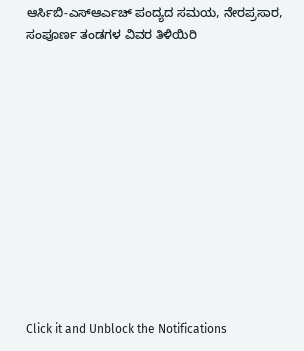ಆರ್ಸಿಬಿ-ಎಸ್ಆರ್ಎಚ್ ಪಂದ್ಯದ ಸಮಯ, ನೇರಪ್ರಸಾರ, ಸಂಪೂರ್ಣ ತಂಡಗಳ ವಿವರ ತಿಳಿಯಿರಿ












Click it and Unblock the Notifications